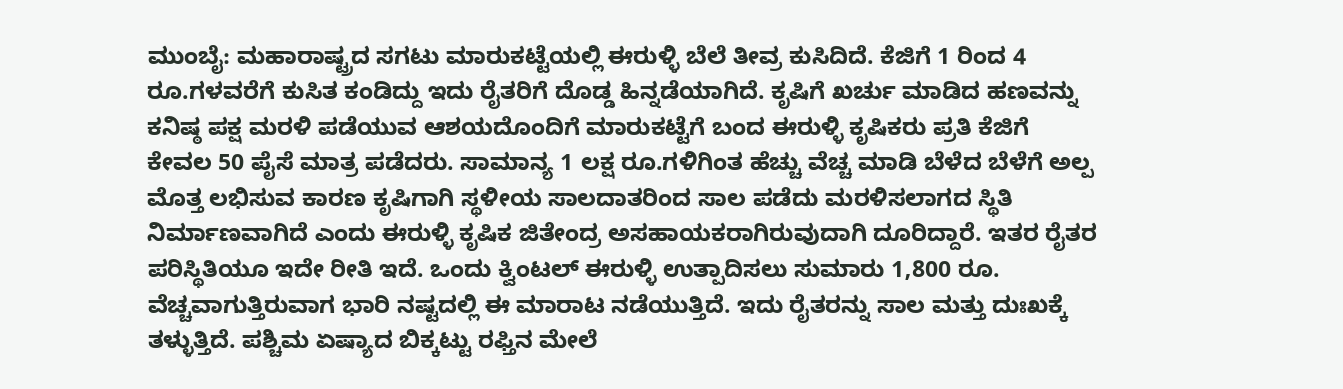ಮುಂಬೈ: ಮಹಾರಾಷ್ಟ್ರದ ಸಗಟು ಮಾರುಕಟ್ಟೆಯಲ್ಲಿ ಈರುಳ್ಳಿ ಬೆಲೆ ತೀವ್ರ ಕುಸಿದಿದೆ. ಕೆಜಿಗೆ 1 ರಿಂದ 4 ರೂ.ಗಳವರೆಗೆ ಕುಸಿತ ಕಂಡಿದ್ದು ಇದು ರೈತರಿಗೆ ದೊಡ್ಡ ಹಿನ್ನಡೆಯಾಗಿದೆ. ಕೃಷಿಗೆ ಖರ್ಚು ಮಾಡಿದ ಹಣವನ್ನು ಕನಿಷ್ಠ ಪಕ್ಷ ಮರಳಿ ಪಡೆಯುವ ಆಶಯದೊಂದಿಗೆ ಮಾರುಕಟ್ಟೆಗೆ ಬಂದ ಈರುಳ್ಳಿ ಕೃಷಿಕರು ಪ್ರತಿ ಕೆಜಿಗೆ ಕೇವಲ 50 ಪೈಸೆ ಮಾತ್ರ ಪಡೆದರು. ಸಾಮಾನ್ಯ 1 ಲಕ್ಷ ರೂ.ಗಳಿಗಿಂತ ಹೆಚ್ಚು ವೆಚ್ಚ ಮಾಡಿ ಬೆಳೆದ ಬೆಳೆಗೆ ಅಲ್ಪ ಮೊತ್ತ ಲಭಿಸುವ ಕಾರಣ ಕೃಷಿಗಾಗಿ ಸ್ಥಳೀಯ ಸಾಲದಾತರಿಂದ ಸಾಲ ಪಡೆದು ಮರಳಿಸಲಾಗದ ಸ್ಥಿತಿ ನಿರ್ಮಾಣವಾಗಿದೆ ಎಂದು ಈರುಳ್ಳಿ ಕೃಷಿಕ ಜಿತೇಂದ್ರ ಅಸಹಾಯಕರಾಗಿರುವುದಾಗಿ ದೂರಿದ್ದಾರೆ. ಇತರ ರೈತರ ಪರಿಸ್ಥಿತಿಯೂ ಇದೇ ರೀತಿ ಇದೆ. ಒಂದು ಕ್ವಿಂಟಲ್ ಈರುಳ್ಳಿ ಉತ್ಪಾದಿಸಲು ಸುಮಾರು 1,800 ರೂ. ವೆಚ್ಚವಾಗುತ್ತಿರುವಾಗ ಭಾರಿ ನಷ್ಟದಲ್ಲಿ ಈ ಮಾರಾಟ ನಡೆಯುತ್ತಿದೆ. ಇದು ರೈತರನ್ನು ಸಾಲ ಮತ್ತು ದುಃಖಕ್ಕೆ ತಳ್ಳುತ್ತಿದೆ. ಪಶ್ಚಿಮ ಏಷ್ಯಾದ ಬಿಕ್ಕಟ್ಟು ರಫ್ತಿನ ಮೇಲೆ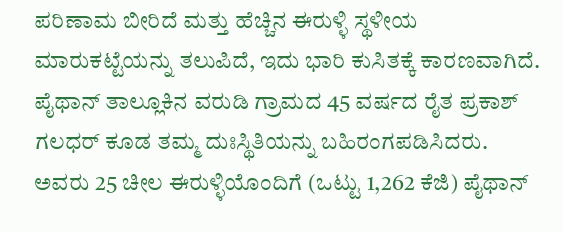ಪರಿಣಾಮ ಬೀರಿದೆ ಮತ್ತು ಹೆಚ್ಚಿನ ಈರುಳ್ಳಿ ಸ್ಥಳೀಯ ಮಾರುಕಟ್ಟೆಯನ್ನು ತಲುಪಿದೆ, ಇದು ಭಾರಿ ಕುಸಿತಕ್ಕೆ ಕಾರಣವಾಗಿದೆ. ಪೈಥಾನ್ ತಾಲ್ಲೂಕಿನ ವರುಡಿ ಗ್ರಾಮದ 45 ವರ್ಷದ ರೈತ ಪ್ರಕಾಶ್ ಗಲಧರ್ ಕೂಡ ತಮ್ಮ ದುಃಸ್ಥಿತಿಯನ್ನು ಬಹಿರಂಗಪಡಿಸಿದರು. ಅವರು 25 ಚೀಲ ಈರುಳ್ಳಿಯೊಂದಿಗೆ (ಒಟ್ಟು 1,262 ಕೆಜಿ) ಪೈಥಾನ್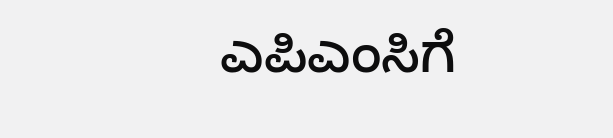ಎಪಿಎಂಸಿಗೆ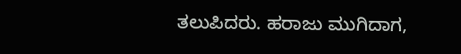ತಲುಪಿದರು. ಹರಾಜು ಮುಗಿದಾಗ,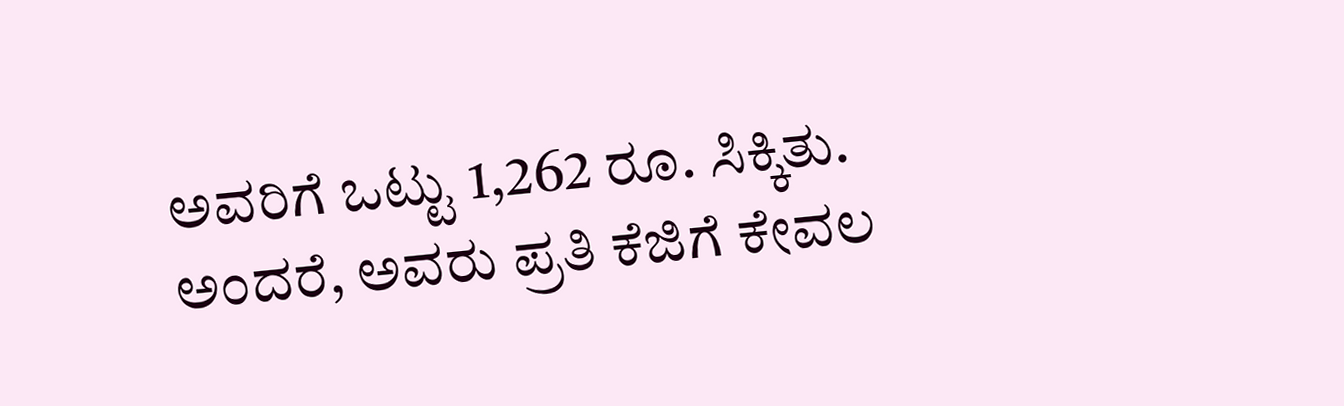ಅವರಿಗೆ ಒಟ್ಟು 1,262 ರೂ. ಸಿಕ್ಕಿತು. ಅಂದರೆ, ಅವರು ಪ್ರತಿ ಕೆಜಿಗೆ ಕೇವಲ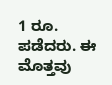1 ರೂ. ಪಡೆದರು. ಈ ಮೊತ್ತವು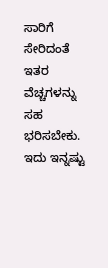ಸಾರಿಗೆ ಸೇರಿದಂತೆ ಇತರ ವೆಚ್ಚಗಳನ್ನು ಸಹ ಭರಿಸಬೇಕು. ಇದು ಇನ್ನಷ್ಟು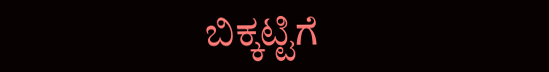ಬಿಕ್ಕಟ್ಟಿಗೆ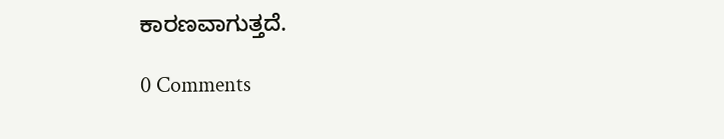ಕಾರಣವಾಗುತ್ತದೆ.

0 Comments